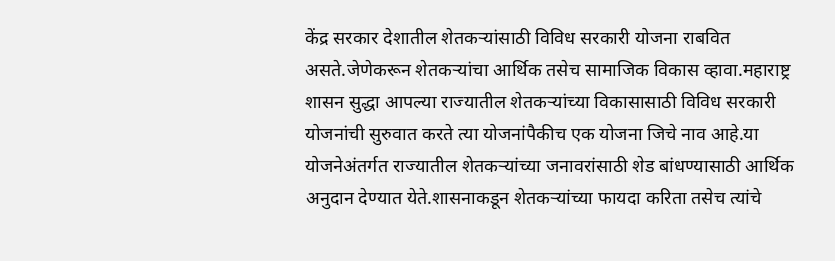केंद्र सरकार देशातील शेतकऱ्यांसाठी विविध सरकारी योजना राबवित असते.जेणेकरून शेतकऱ्यांचा आर्थिक तसेच सामाजिक विकास व्हावा.महाराष्ट्र शासन सुद्धा आपल्या राज्यातील शेतकऱ्यांच्या विकासासाठी विविध सरकारी योजनांची सुरुवात करते त्या योजनांपैकीच एक योजना जिचे नाव आहे.या योजनेअंतर्गत राज्यातील शेतकऱ्यांच्या जनावरांसाठी शेड बांधण्यासाठी आर्थिक अनुदान देण्यात येते.शासनाकडून शेतकऱ्यांच्या फायदा करिता तसेच त्यांचे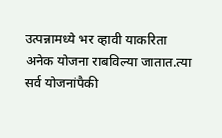उत्पन्नामध्ये भर व्हावी याकरिता अनेक योजना राबविल्या जातात.त्या सर्व योजनांपैकी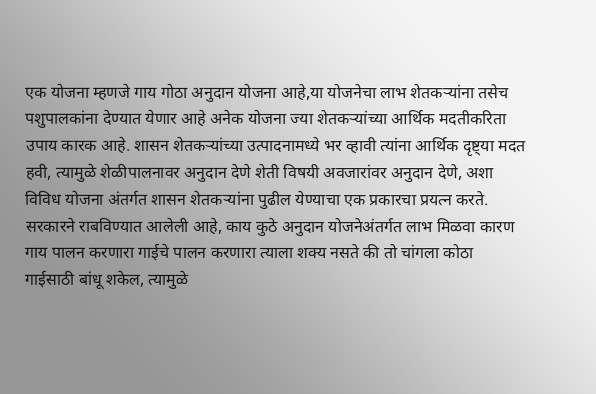एक योजना म्हणजे गाय गोठा अनुदान योजना आहे,या योजनेचा लाभ शेतकऱ्यांना तसेच पशुपालकांना देण्यात येणार आहे अनेक योजना ज्या शेतकऱ्यांच्या आर्थिक मदतीकरिता उपाय कारक आहे. शासन शेतकऱ्यांच्या उत्पादनामध्ये भर व्हावी त्यांना आर्थिक दृष्ट्या मदत हवी, त्यामुळे शेळीपालनावर अनुदान देणे शेती विषयी अवजारांवर अनुदान देणे, अशा विविध योजना अंतर्गत शासन शेतकऱ्यांना पुढील येण्याचा एक प्रकारचा प्रयत्न करते.
सरकारने राबविण्यात आलेली आहे, काय कुठे अनुदान योजनेअंतर्गत लाभ मिळवा कारण गाय पालन करणारा गाईचे पालन करणारा त्याला शक्य नसते की तो चांगला कोठा गाईसाठी बांधू शकेल, त्यामुळे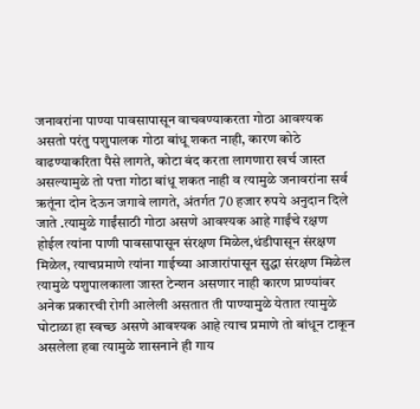जनावरांना पाण्या पावसापासून वाचवण्याकरता गोठा आवश्यक असतो परंतु पशुपालक गोठा बांधू शकत नाही, कारण कोठे वाढण्याकरिता पैसे लागते, कोटा बंद करता लागणारा खर्च जास्त असल्यामुळे तो पत्ता गोठा बांधू शकत नाही व त्यामुळे जनावरांना सर्व ऋतूंना दोन देऊन जगावे लागते, अंतर्गत 70 हजार रुपये अनुदान दिले जाते .त्यामुळे गाईंसाठी गोठा असणे आवश्यक आहे गाईंचे रक्षण होईल त्यांना पाणी पावसापासून संरक्षण मिळेल,थंडीपासून संरक्षण मिळेल, त्याचप्रमाणे त्यांना गाईच्या आजारांपासून सुद्धा संरक्षण मिळेल त्यामुळे पशुपालकाला जास्त टेन्शन असणार नाही कारण प्राण्यांवर अनेक प्रकारची रोगी आलेली असतात ती पाण्यामुळे येतात त्यामुळे घोटाळा हा स्वच्छ असणे आवश्यक आहे त्याच प्रमाणे तो बांधून टाकून असलेला हवा त्यामुळे शासनाने ही गाय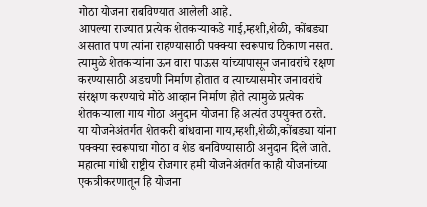गोठा योजना राबविण्यात आलेली आहे.
आपल्या राज्यात प्रत्येक शेतकऱ्याकडे गाई,म्हशी,शेळी, कोंबड्या असतात पण त्यांना राहण्यासाठी पक्क्या स्वरूपाच ठिकाण नसत. त्यामुळे शेतकऱ्यांना ऊन वारा पाऊस यांच्यापासून जनावरांचे रक्षण करण्यासाठी अडचणी निर्माण होतात व त्याच्यासमोर जनावरांचे संरक्षण करण्याचे मोठे आव्हान निर्माण होते त्यामुळे प्रत्येक शेतकऱ्याला गाय गोठा अनुदान योजना हि अत्यंत उपयुक्त ठरते.
या योजनेअंतर्गत शेतकरी बांधवाना गाय,म्हशी,शेळी,कोंबड्या यांना पक्क्या स्वरूपाचा गोठा व शेड बनविण्यासाठी अनुदान दिले जाते. महात्मा गांधी राष्ट्रीय रोजगार हमी योजनेअंतर्गत काही योजनांच्या एकत्रीकरणातून हि योजना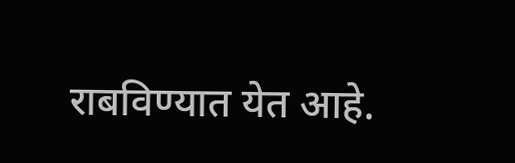राबविण्यात येत आहे.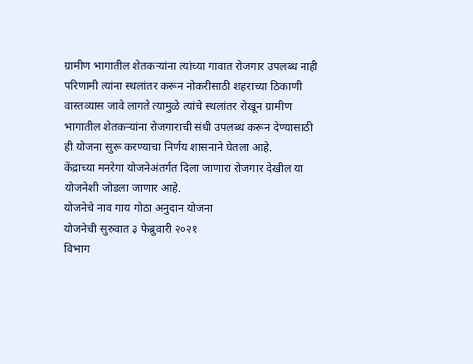ग्रामीण भागातील शेतकऱ्यांना त्यांच्या गावात रोजगार उपलब्ध नाही परिणामी त्यांना स्थलांतर करून नोकरीसाठी शहराच्या ठिकाणी वास्तव्यास जावे लागते त्यामुळे त्यांचे स्थलांतर रोखून ग्रामीण भागातील शेतकऱ्यांना रोजगाराची संधी उपलब्ध करून देण्यासाठी ही योजना सुरू करण्याचा निर्णय शासनाने घेतला आहे.
केंद्राच्या मनरेगा योजनेअंतर्गत दिला जाणारा रोजगार देखील या योजनेशी जोडला जाणार आहे.
योजनेचे नाव गाय गोठा अनुदान योजना
योजनेची सुरुवात ३ फेब्रुवारी २०२१
विभाग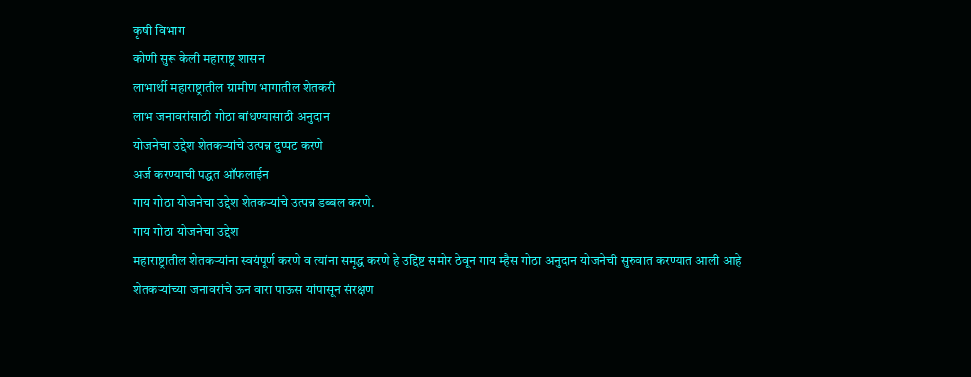कृषी विभाग
कोणी सुरू केली महाराष्ट्र शासन
लाभार्थी महाराष्ट्रातील ग्रामीण भागातील शेतकरी
लाभ जनावरांसाठी गोठा बांधण्यासाठी अनुदान
योजनेचा उद्देश शेतकऱ्यांचे उत्पन्न दुप्पट करणे
अर्ज करण्याची पद्धत ऑफलाईन
गाय गोठा योजनेचा उद्देश शेतकऱ्यांचे उत्पन्न डब्बल करणे.
गाय गोठा योजनेचा उद्देश
महाराष्ट्रातील शेतकऱ्यांना स्वयंपूर्ण करणे व त्यांना समृद्ध करणे हे उद्दिष्ट समोर ठेवून गाय म्हैस गोठा अनुदान योजनेची सुरुवात करण्यात आली आहे
शेतकऱ्यांच्या जनावरांचे ऊन वारा पाऊस यांपासून संरक्षण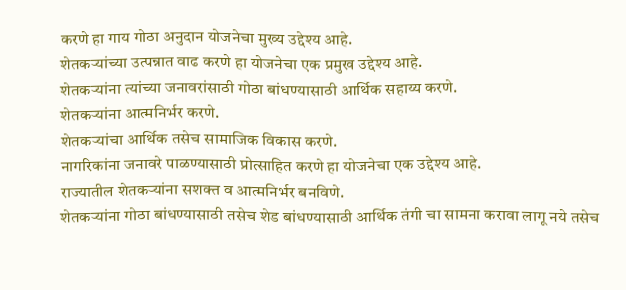करणे हा गाय गोठा अनुदान योजनेचा मुख्य उद्देश्य आहे.
शेतकऱ्यांच्या उत्पन्नात वाढ करणे हा योजनेचा एक प्रमुख उद्देश्य आहे.
शेतकऱ्यांना त्यांच्या जनावरांसाठी गोठा बांधण्यासाठी आर्थिक सहाय्य करणे.
शेतकऱ्यांना आत्मनिर्भर करणे.
शेतकऱ्यांचा आर्थिक तसेच सामाजिक विकास करणे.
नागरिकांना जनावरे पाळण्यासाठी प्रोत्साहित करणे हा योजनेचा एक उद्देश्य आहे.
राज्यातील शेतकऱ्यांना सशक्त व आत्मनिर्भर बनविणे.
शेतकऱ्यांना गोठा बांधण्यासाठी तसेच शेड बांधण्यासाठी आर्थिक तंगी चा सामना करावा लागू नये तसेच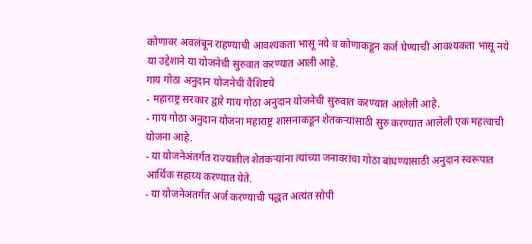कोणावर अवलंबून राहण्याची आवश्यकता भासू नये व कोणाकडून कर्ज घेण्याची आवश्यकता भासू नये या उद्देशाने या योजनेची सुरुवात करण्यात आली आहे.
गाय गोठा अनुदान योजनेची वैशिष्टये
- महाराष्ट्र सरकार द्वारे गाय गोठा अनुदान योजनेची सुरुवात करण्यात आलेली आहे.
- गाय गोठा अनुदान योजना महाराष्ट्र शासनाकडून शेतकऱ्यांसाठी सुरु करण्यात आलेली एक महत्वाची योजना आहे.
- या योजनेअंतर्गत राज्यातील शेतकऱ्यांना त्यांच्या जनावरांचा गोठा बांधण्यासाठी अनुदान स्वरूपात आर्थिक सहाय्य करण्यात येते.
- या योजनेअंतर्गत अर्ज करण्याची पद्धत अत्यंत सोपी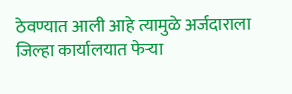ठेवण्यात आली आहे त्यामुळे अर्जदाराला जिल्हा कार्यालयात फेऱ्या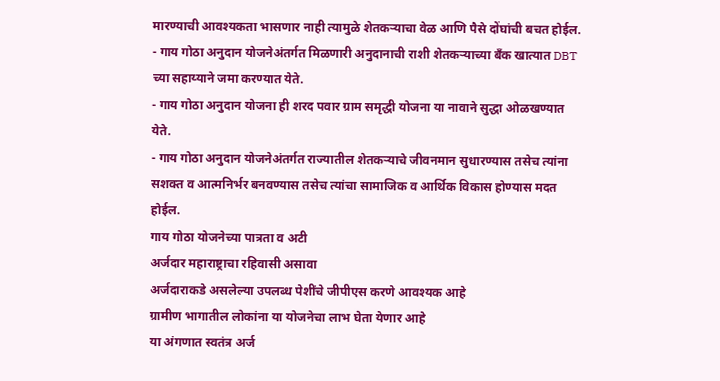मारण्याची आवश्यकता भासणार नाही त्यामुळे शेतकऱ्याचा वेळ आणि पैसे दोंघांची बचत होईल.
- गाय गोठा अनुदान योजनेअंतर्गत मिळणारी अनुदानाची राशी शेतकऱ्याच्या बँक खात्यात DBT च्या सहाय्याने जमा करण्यात येते.
- गाय गोठा अनुदान योजना ही शरद पवार ग्राम समृद्धी योजना या नावाने सुद्धा ओळखण्यात येते.
- गाय गोठा अनुदान योजनेअंतर्गत राज्यातील शेतकऱ्याचे जीवनमान सुधारण्यास तसेच त्यांना सशक्त व आत्मनिर्भर बनवण्यास तसेच त्यांचा सामाजिक व आर्थिक विकास होण्यास मदत होईल.
गाय गोठा योजनेच्या पात्रता व अटी
अर्जदार महाराष्ट्राचा रहिवासी असावा
अर्जदाराकडे असलेल्या उपलब्ध पेशींचे जीपीएस करणे आवश्यक आहे
ग्रामीण भागातील लोकांना या योजनेचा लाभ घेता येणार आहे
या अंगणात स्वतंत्र अर्ज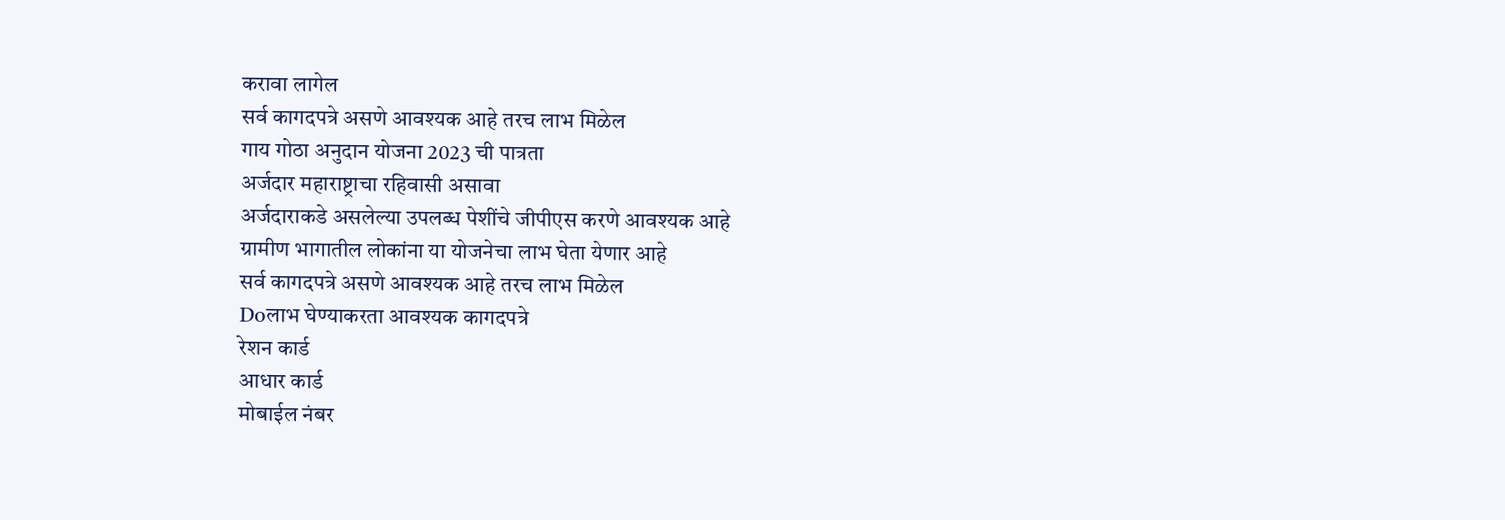करावा लागेल
सर्व कागदपत्रे असणे आवश्यक आहे तरच लाभ मिळेल
गाय गोठा अनुदान योजना 2023 ची पात्रता
अर्जदार महाराष्ट्राचा रहिवासी असावा
अर्जदाराकडे असलेल्या उपलब्ध पेशींचे जीपीएस करणे आवश्यक आहे
ग्रामीण भागातील लोकांना या योजनेचा लाभ घेता येणार आहे
सर्व कागदपत्रे असणे आवश्यक आहे तरच लाभ मिळेल
Doलाभ घेण्याकरता आवश्यक कागदपत्रे
रेशन कार्ड
आधार कार्ड
मोबाईल नंबर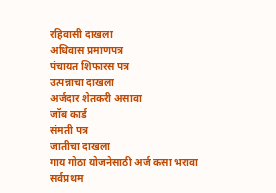रहिवासी दाखला
अधिवास प्रमाणपत्र
पंचायत शिफारस पत्र
उत्पन्नाचा दाखला
अर्जदार शेतकरी असावा
जॉब कार्ड
संमती पत्र
जातीचा दाखला
गाय गोठा योजनेसाठी अर्ज कसा भरावा
सर्वप्रथम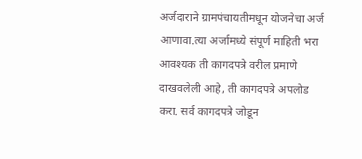अर्जदाराने ग्रामपंचायतीमधून योजनेचा अर्ज आणावा.त्या अर्जामध्ये संपूर्ण माहिती भरा आवश्यक ती कागदपत्रे वरील प्रमाणे दाखवलेली आहे, ती कागदपत्रे अपलोड करा. सर्व कागदपत्रे जोडून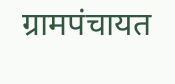ग्रामपंचायत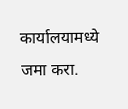कार्यालयामध्ये जमा करा.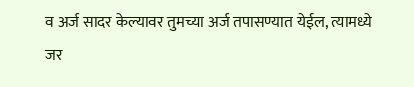व अर्ज सादर केल्यावर तुमच्या अर्ज तपासण्यात येईल, त्यामध्ये जर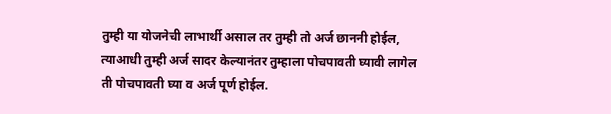तुम्ही या योजनेची लाभार्थी असाल तर तुम्ही तो अर्ज छाननी होईल, त्याआधी तुम्ही अर्ज सादर केल्यानंतर तुम्हाला पोचपावती घ्यावी लागेल ती पोचपावती घ्या व अर्ज पूर्ण होईल.